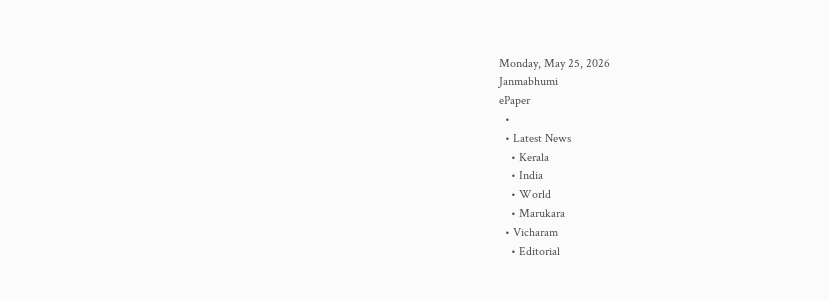Monday, May 25, 2026
Janmabhumi
ePaper
  •
  • Latest News
    • Kerala
    • India
    • World
    • Marukara
  • Vicharam
    • Editorial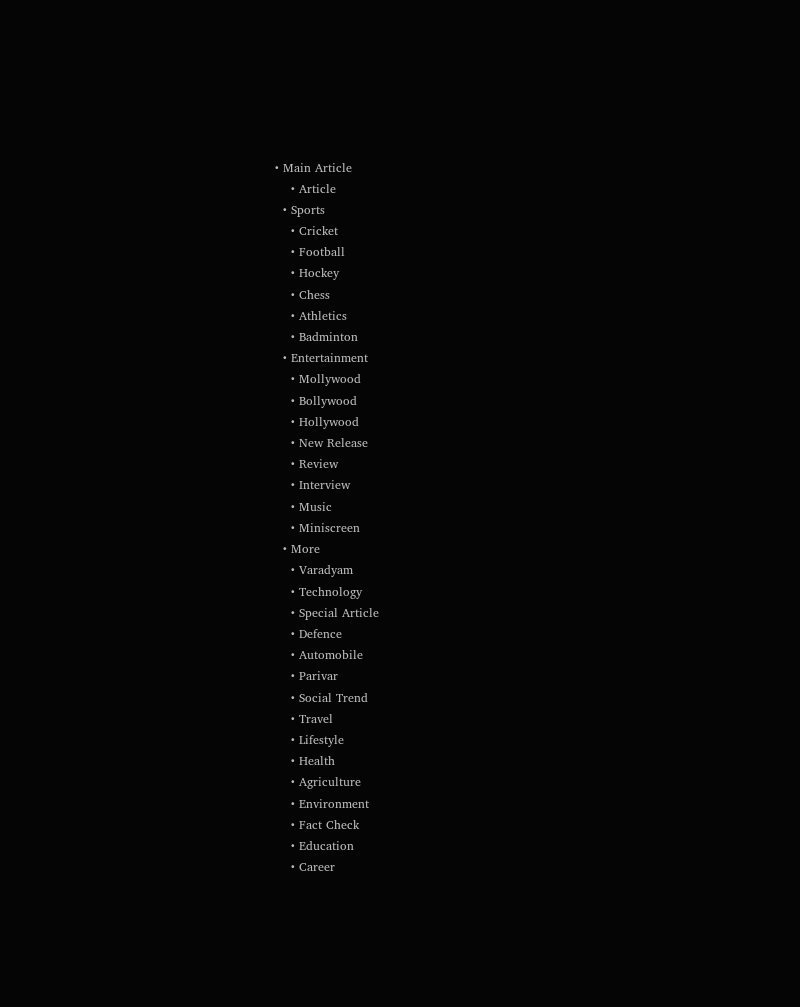• Main Article
    • Article
  • Sports
    • Cricket
    • Football
    • Hockey
    • Chess
    • Athletics
    • Badminton
  • Entertainment
    • Mollywood
    • Bollywood
    • Hollywood
    • New Release
    • Review
    • Interview
    • Music
    • Miniscreen
  • More
    • Varadyam
    • Technology
    • Special Article
    • Defence
    • Automobile
    • Parivar
    • Social Trend
    • Travel
    • Lifestyle
    • Health
    • Agriculture
    • Environment
    • Fact Check
    • Education
    • Career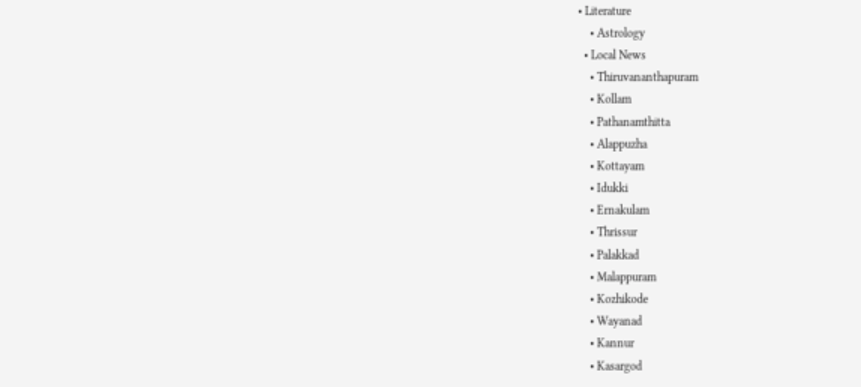• Literature
    • Astrology
  • Local News
    • Thiruvananthapuram
    • Kollam
    • Pathanamthitta
    • Alappuzha
    • Kottayam
    • Idukki
    • Ernakulam
    • Thrissur
    • Palakkad
    • Malappuram
    • Kozhikode
    • Wayanad
    • Kannur
    • Kasargod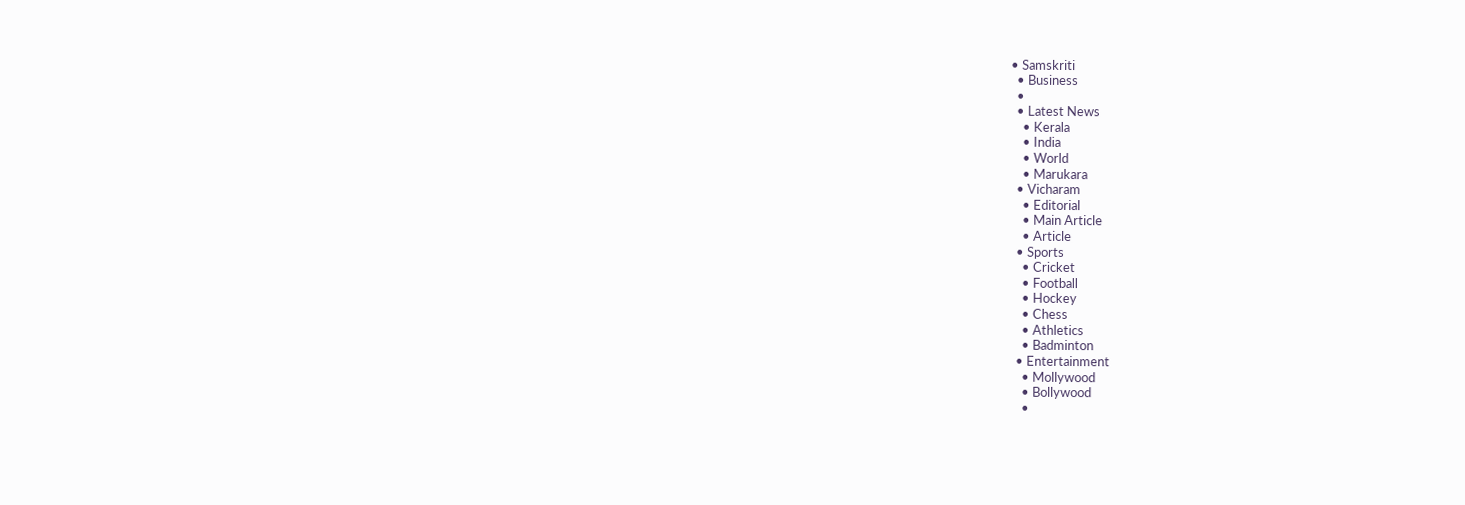• Samskriti
  • Business
  •
  • Latest News
    • Kerala
    • India
    • World
    • Marukara
  • Vicharam
    • Editorial
    • Main Article
    • Article
  • Sports
    • Cricket
    • Football
    • Hockey
    • Chess
    • Athletics
    • Badminton
  • Entertainment
    • Mollywood
    • Bollywood
    •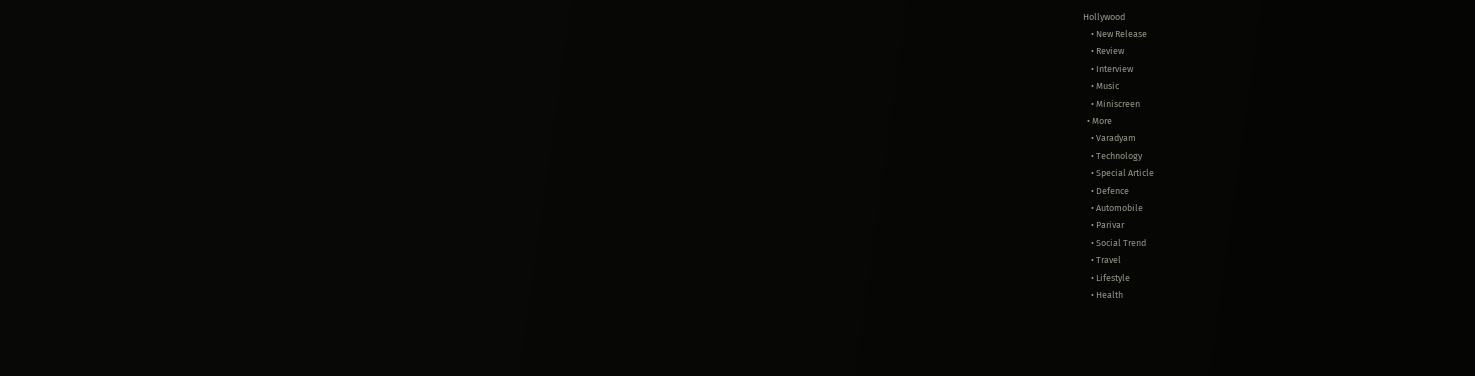Hollywood
    • New Release
    • Review
    • Interview
    • Music
    • Miniscreen
  • More
    • Varadyam
    • Technology
    • Special Article
    • Defence
    • Automobile
    • Parivar
    • Social Trend
    • Travel
    • Lifestyle
    • Health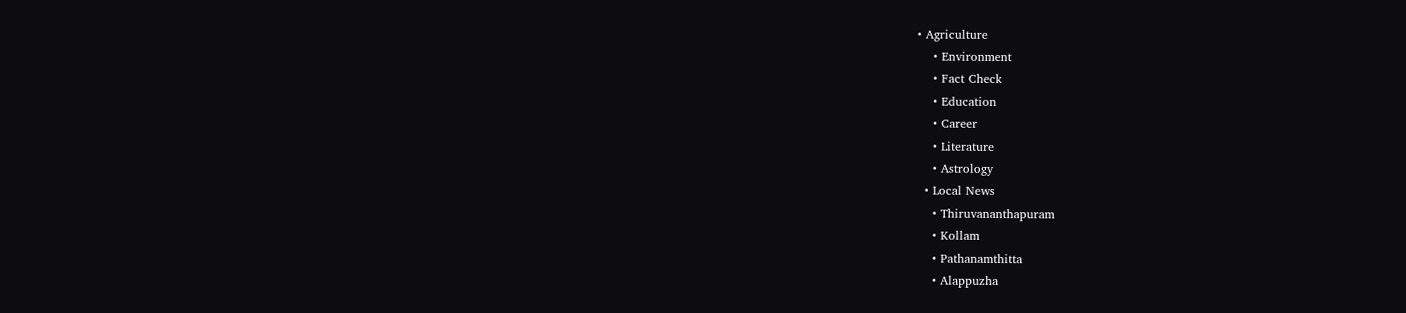• Agriculture
    • Environment
    • Fact Check
    • Education
    • Career
    • Literature
    • Astrology
  • Local News
    • Thiruvananthapuram
    • Kollam
    • Pathanamthitta
    • Alappuzha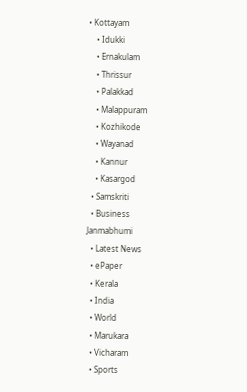• Kottayam
    • Idukki
    • Ernakulam
    • Thrissur
    • Palakkad
    • Malappuram
    • Kozhikode
    • Wayanad
    • Kannur
    • Kasargod
  • Samskriti
  • Business
Janmabhumi
  • Latest News
  • ePaper
  • Kerala
  • India
  • World
  • Marukara
  • Vicharam
  • Sports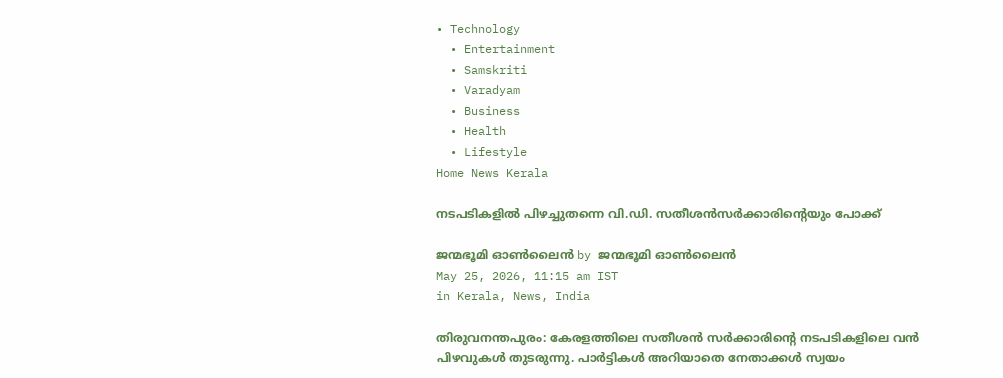• Technology
  • Entertainment
  • Samskriti
  • Varadyam
  • Business
  • Health
  • Lifestyle
Home News Kerala

നടപടികളിൽ പിഴച്ചുതന്നെ വി.ഡി. സതീശൻസർക്കാരിന്റെയും പോക്ക്

ജന്മഭൂമി ഓണ്‍ലൈന്‍ by ജന്മഭൂമി ഓണ്‍ലൈന്‍
May 25, 2026, 11:15 am IST
in Kerala, News, India

തിരുവനന്തപുരം: കേരളത്തിലെ സതീശൻ സർക്കാരിന്റെ നടപടികളിലെ വൻ പിഴവുകൾ തുടരുന്നു. പാർട്ടികൾ അറിയാതെ നേതാക്കൾ സ്വയം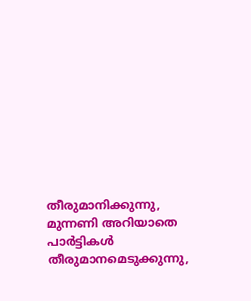തീരുമാനിക്കുന്നു, മുന്നണി അറിയാതെ പാർട്ടികൾ തീരുമാനമെടുക്കുന്നു,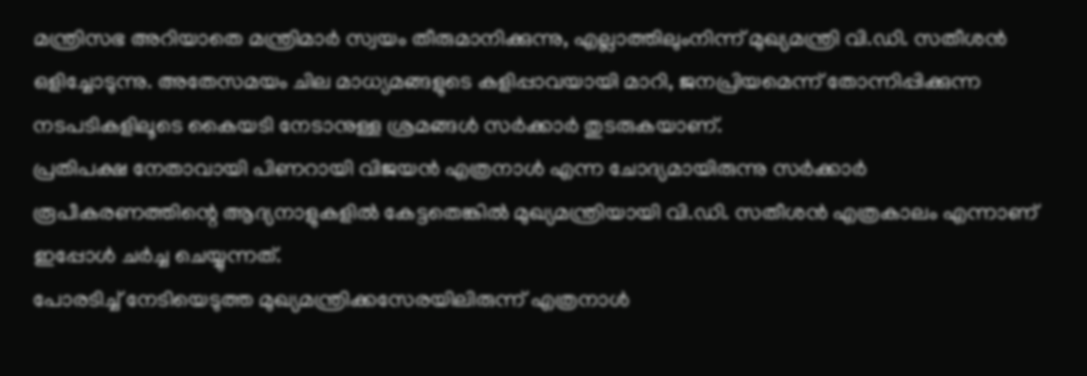മന്ത്രിസഭ അറിയാതെ മന്ത്രിമാർ സ്വയം തീരുമാനിക്കുന്നു, എല്ലാത്തിലുംനിന്ന് മുഖ്യമന്ത്രി വി.ഡി. സതീശൻ ഒളിച്ചോടുന്നു. അതേസമയം ചില മാധ്യമങ്ങളുടെ കളിപ്പാവയായി മാറി, ജനപ്രിയമെന്ന് തോന്നിപ്പിക്കുന്ന നടപടികളിലൂടെ കൈയടി നേടാനുള്ള ശ്രമങ്ങൾ സർക്കാർ തുടരുകയാണ്.
പ്രതിപക്ഷ നേതാവായി പിണറായി വിജയൻ എത്രനാൾ എന്ന ചോദ്യമായിരുന്നു സർക്കാർ രൂപീകരണത്തിന്റെ ആദ്യനാളുകളിൽ കേട്ടതെങ്കിൽ മുഖ്യമന്ത്രിയായി വി.ഡി. സതീശൻ എത്രകാലം എന്നാണ് ഇപ്പോൾ ചർച്ച ചെയ്യുന്നത്.
പോരടിച്ച് നേടിയെടുത്ത മുഖ്യമന്ത്രിക്കസേരയിലിരുന്ന് എത്രനാൾ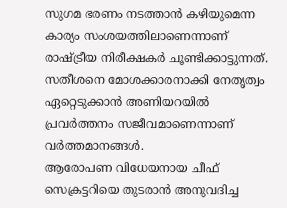സുഗമ ഭരണം നടത്താൻ കഴിയുമെന്ന കാര്യം സംശയത്തിലാണെന്നാണ് രാഷ്‌ട്രീയ നിരീക്ഷകർ ചൂണ്ടിക്കാട്ടുന്നത്. സതീശനെ മോശക്കാരനാക്കി നേതൃത്വം ഏറ്റെടുക്കാൻ അണിയറയിൽ പ്രവർത്തനം സജീവമാണെന്നാണ് വർത്തമാനങ്ങൾ.
ആരോപണ വിധേയനായ ചീഫ് സെക്രട്ടറിയെ തുടരാൻ അനുവദിച്ച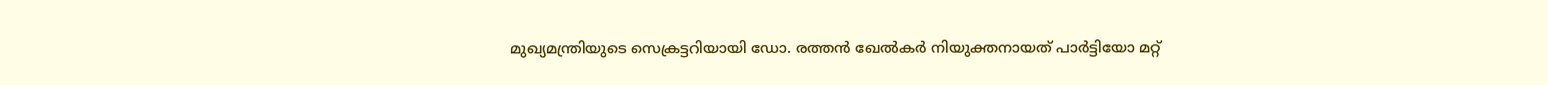മുഖ്യമന്ത്രിയുടെ സെക്രട്ടറിയായി ഡോ. രത്തൻ ഖേൽകർ നിയുക്തനായത് പാർട്ടിയോ മറ്റ്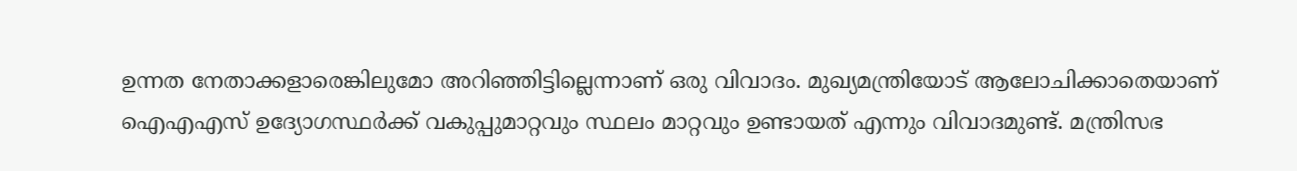ഉന്നത നേതാക്കളാരെങ്കിലുമോ അറിഞ്ഞിട്ടില്ലെന്നാണ് ഒരു വിവാദം. മുഖ്യമന്ത്രിയോട് ആലോചിക്കാതെയാണ് ഐഎഎസ് ഉദ്യോഗസ്ഥർക്ക് വകുപ്പുമാറ്റവും സ്ഥലം മാറ്റവും ഉണ്ടായത് എന്നും വിവാദമുണ്ട്. മന്ത്രിസഭ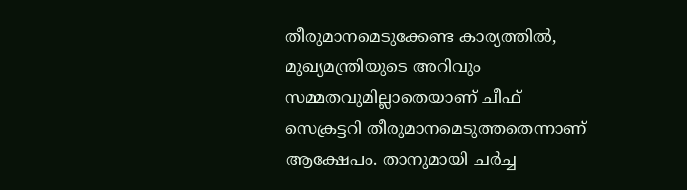തീരുമാനമെടുക്കേണ്ട കാര്യത്തിൽ, മുഖ്യമന്ത്രിയുടെ അറിവും സമ്മതവുമില്ലാതെയാണ് ചീഫ് സെക്രട്ടറി തീരുമാനമെടുത്തതെന്നാണ് ആക്ഷേപം. താനുമായി ചർച്ച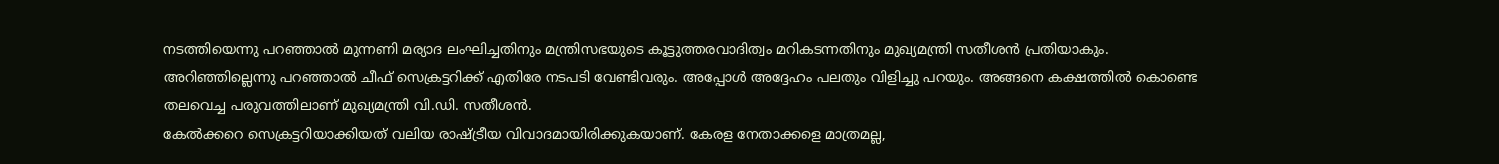നടത്തിയെന്നു പറഞ്ഞാൽ മുന്നണി മര്യാദ ലംഘിച്ചതിനും മന്ത്രിസഭയുടെ കൂട്ടുത്തരവാദിത്വം മറികടന്നതിനും മുഖ്യമന്ത്രി സതീശൻ പ്രതിയാകും. അറിഞ്ഞില്ലെന്നു പറഞ്ഞാൽ ചീഫ് സെക്രട്ടറിക്ക് എതിരേ നടപടി വേണ്ടിവരും. അപ്പോൾ അദ്ദേഹം പലതും വിളിച്ചു പറയും. അങ്ങനെ കക്ഷത്തിൽ കൊണ്ടെ തലവെച്ച പരുവത്തിലാണ് മുഖ്യമന്ത്രി വി.ഡി. സതീശൻ.
കേൽക്കറെ സെക്രട്ടറിയാക്കിയത് വലിയ രാഷ്‌ട്രീയ വിവാദമായിരിക്കുകയാണ്. കേരള നേതാക്കളെ മാത്രമല്ല,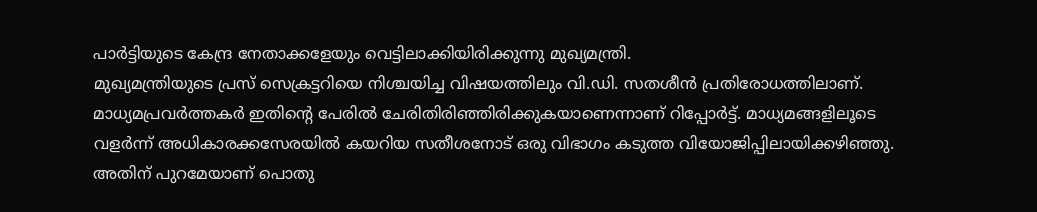പാർട്ടിയുടെ കേന്ദ്ര നേതാക്കളേയും വെട്ടിലാക്കിയിരിക്കുന്നു മുഖ്യമന്ത്രി.
മുഖ്യമന്ത്രിയുടെ പ്രസ് സെക്രട്ടറിയെ നിശ്ചയിച്ച വിഷയത്തിലും വി.ഡി. സതശീൻ പ്രതിരോധത്തിലാണ്. മാധ്യമപ്രവർത്തകർ ഇതിന്റെ പേരിൽ ചേരിതിരിഞ്ഞിരിക്കുകയാണെന്നാണ് റിപ്പോർട്ട്. മാധ്യമങ്ങളിലൂടെ വളർന്ന് അധികാരക്കസേരയിൽ കയറിയ സതീശനോട് ഒരു വിഭാഗം കടുത്ത വിയോജിപ്പിലായിക്കഴിഞ്ഞു.
അതിന് പുറമേയാണ് പൊതു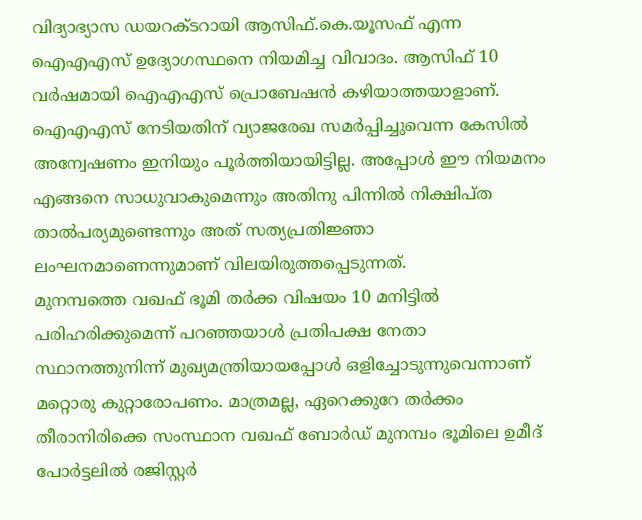വിദ്യാഭ്യാസ ഡയറക്ടറായി ആസിഫ്.കെ.യൂസഫ് എന്ന ഐഎഎസ് ഉദ്യോഗസ്ഥനെ നിയമിച്ച വിവാദം. ആസിഫ് 10 വർഷമായി ഐഎഎസ് പ്രൊബേഷൻ കഴിയാത്തയാളാണ്. ഐഎഎസ് നേടിയതിന് വ്യാജരേഖ സമർപ്പിച്ചുവെന്ന കേസിൽ അന്വേഷണം ഇനിയും പൂർത്തിയായിട്ടില്ല. അപ്പോൾ ഈ നിയമനം എങ്ങനെ സാധുവാകുമെന്നും അതിനു പിന്നിൽ നിക്ഷിപ്ത താൽപര്യമുണ്ടെന്നും അത് സത്യപ്രതിജ്ഞാ ലംഘനമാണെന്നുമാണ് വിലയിരുത്തപ്പെടുന്നത്.
മുനമ്പത്തെ വഖഫ് ഭൂമി തർക്ക വിഷയം 10 മനിട്ടിൽ പരിഹരിക്കുമെന്ന് പറഞ്ഞയാൾ പ്രതിപക്ഷ നേതാ സ്ഥാനത്തുനിന്ന് മുഖ്യമന്ത്രിയായപ്പോൾ ഒളിച്ചോടുന്നുവെന്നാണ് മറ്റൊരു കുറ്റാരോപണം. മാത്രമല്ല, ഏറെക്കുറേ തർക്കം തീരാനിരിക്കെ സംസ്ഥാന വഖഫ് ബോർഡ് മുനമ്പം ഭൂമിലെ ഉമീദ് പോർട്ടലിൽ രജിസ്റ്റർ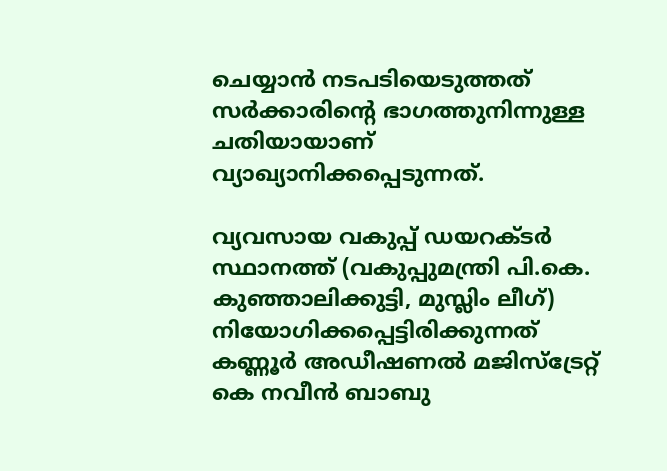ചെയ്യാൻ നടപടിയെടുത്തത് സർക്കാരിന്റെ ഭാഗത്തുനിന്നുള്ള ചതിയായാണ് വ്യാഖ്യാനിക്കപ്പെടുന്നത്.

വ്യവസായ വകുപ്പ് ഡയറക്ടർ സ്ഥാനത്ത് (വകുപ്പുമന്ത്രി പി.കെ. കുഞ്ഞാലിക്കുട്ടി, മുസ്ലിം ലീഗ്) നിയോഗിക്കപ്പെട്ടിരിക്കുന്നത് കണ്ണൂർ അഡീഷണൽ മജിസ്‌ട്രേറ്റ് കെ നവീൻ ബാബു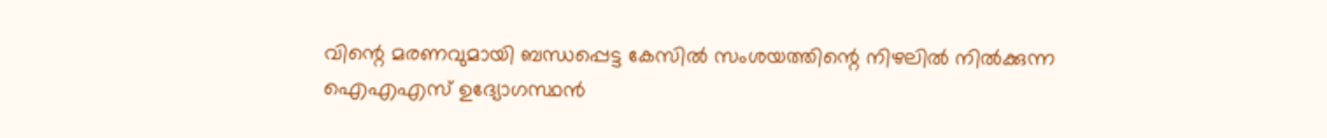വിന്റെ മരണവുമായി ബന്ധപ്പെട്ട കേസിൽ സംശയത്തിന്റെ നിഴലിൽ നിൽക്കുന്ന ഐഎഎസ് ഉദ്യോഗസ്ഥൻ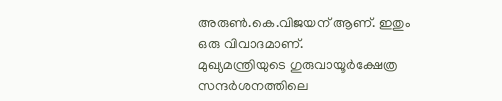അരുൺ.കെ.വിജയന് ആണ്. ഇതും ഒരു വിവാദമാണ്.
മുഖ്യമന്ത്രിയുടെ ഗുരുവായൂർക്ഷേത്ര സന്ദർശനത്തിലെ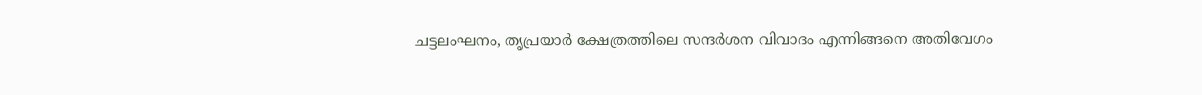ചട്ടലംഘനം, തൃപ്രയാർ ക്ഷേത്രത്തിലെ സന്ദർശന വിവാദം എന്നിങ്ങനെ അതിവേഗം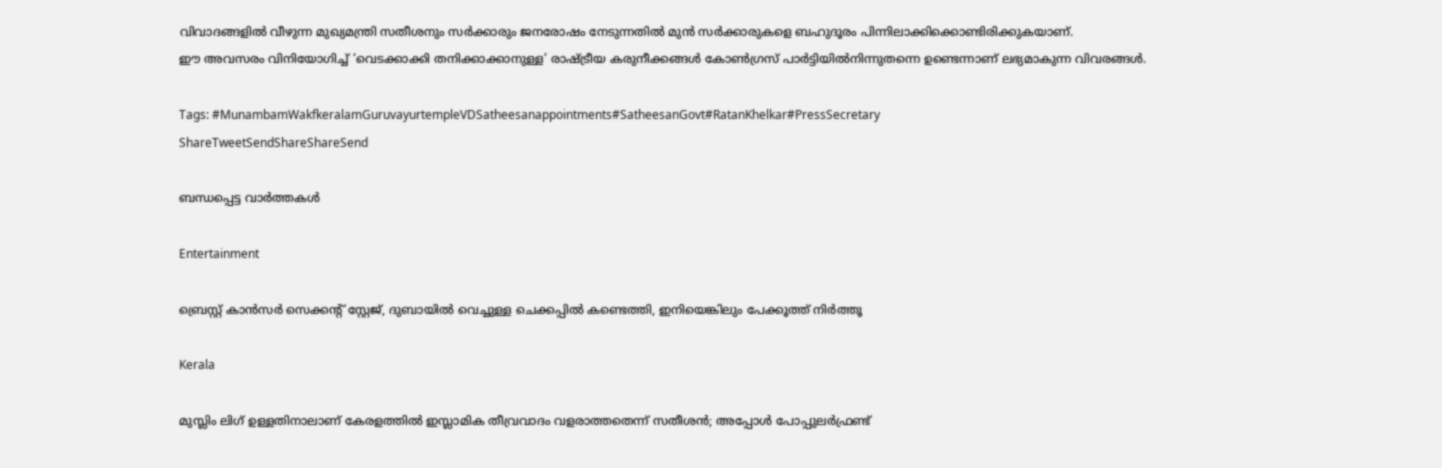വിവാദങ്ങളിൽ വീഴുന്ന മുഖ്യമന്ത്രി സതീശനും സർക്കാരും ജനരോഷം നേടുന്നതിൽ മുൻ സർക്കാരുകളെ ബഹുദൂരം പിന്നിലാക്കിക്കൊണ്ടിരിക്കുകയാണ്.
ഈ അവസരം വിനിയോഗിച്ച് ‘വെടക്കാക്കി തനിക്കാക്കാനുള്ള’ രാഷ്‌ട്രീയ കരുനീക്കങ്ങൾ കോൺഗ്രസ് പാർട്ടിയിൽനിന്നുതന്നെ ഉണ്ടെന്നാണ് ലഭ്യമാകുന്ന വിവരങ്ങൾ.

Tags: #MunambamWakfkeralamGuruvayurtempleVDSatheesanappointments#SatheesanGovt#RatanKhelkar#PressSecretary
ShareTweetSendShareShareSend

ബന്ധപ്പെട്ട വാര്‍ത്തകള്‍

Entertainment

ബ്രെസ്റ്റ് കാൻസർ സെക്കന്റ് സ്റ്റേജ്, ദുബായിൽ വെച്ചുള്ള ചെക്കപ്പിൽ കണ്ടെത്തി, ഇനിയെങ്കിലും പേക്കൂത്ത് നിർത്തൂ

Kerala

മുസ്ലിം ലിഗ് ഉള്ളതിനാലാണ് കേരളത്തില്‍ ഇസ്ലാമിക തീവ്രവാദം വളരാത്തതെന്ന് സതീശന്‍; അപ്പോള്‍ പോപ്പുലര്‍ഫ്രണ്ട്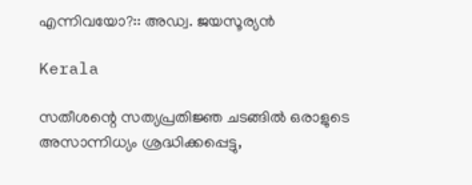എന്നിവയോ?:: അഡ്വ. ജയസൂര്യൻ

Kerala

സതീശന്റെ സത്യപ്രതിജ്ഞ ചടങ്ങില്‍ ഒരാളുടെ അസാന്നിധ്യം ശ്രദ്ധിക്കപ്പെട്ടു,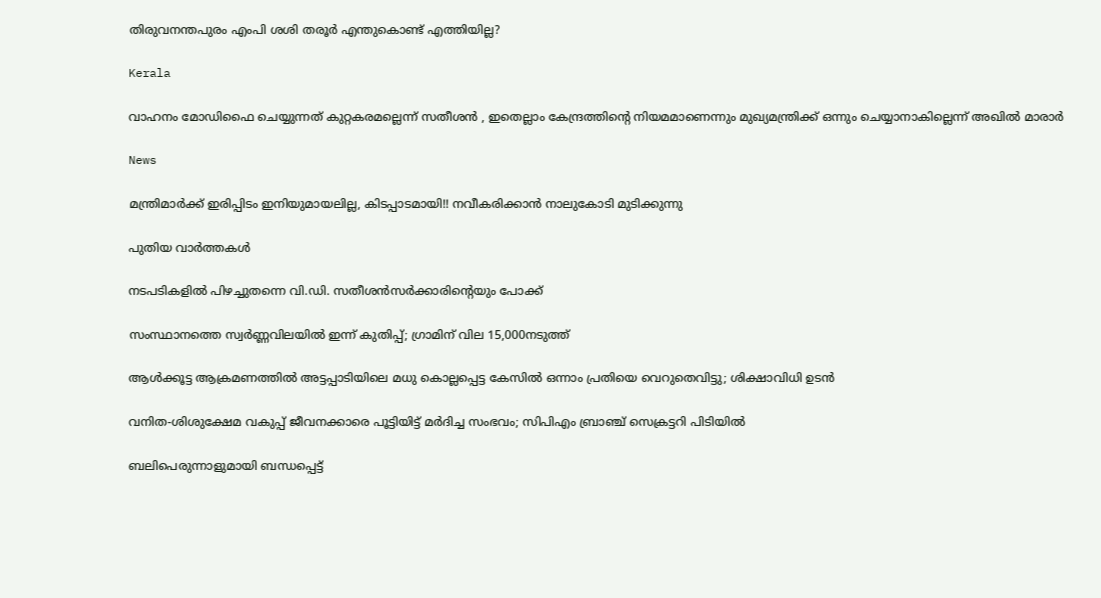തിരുവനന്തപുരം എംപി ശശി തരൂര്‍ എന്തുകൊണ്ട് എത്തിയില്ല?

Kerala

വാഹനം മോഡിഫൈ ചെയ്യുന്നത് കുറ്റകരമല്ലെന്ന് സതീശന്‍ , ഇതെല്ലാം കേന്ദ്രത്തിന്റെ നിയമമാണെന്നും മുഖ്യമന്ത്രിക്ക് ഒന്നും ചെയ്യാനാകില്ലെന്ന് അഖില്‍ മാരാര്‍

News

മന്ത്രിമാർക്ക് ഇരിപ്പിടം ഇനിയുമായലില്ല, കിടപ്പാടമായി!! നവീകരിക്കാൻ നാലുകോടി മുടിക്കുന്നു

പുതിയ വാര്‍ത്തകള്‍

നടപടികളിൽ പിഴച്ചുതന്നെ വി.ഡി. സതീശൻസർക്കാരിന്റെയും പോക്ക്

സംസ്ഥാനത്തെ സ്വർണ്ണവിലയിൽ ഇന്ന് കുതിപ്പ്; ഗ്രാമിന് വില 15,000നടുത്ത്

ആൾക്കൂട്ട ആക്രമണത്തിൽ അട്ടപ്പാടിയിലെ മധു കൊല്ലപ്പെട്ട കേസിൽ ഒന്നാം പ്രതിയെ വെറുതെവിട്ടു; ശിക്ഷാവിധി ഉടൻ

വനിത-ശിശുക്ഷേമ വകുപ്പ് ജീവനക്കാരെ പൂട്ടിയിട്ട് മർദിച്ച സംഭവം; സിപിഎം ബ്രാഞ്ച് സെക്രട്ടറി പിടിയിൽ

ബലിപെരുന്നാളുമായി ബന്ധപ്പെട്ട്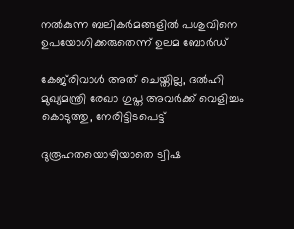നൽകുന്ന ബലികർമങ്ങളിൽ പശുവിനെ ഉപയോഗിക്കരുതെന്ന് ഉലമ ബോർഡ്

കേജ്‌രിവാൾ അത് ചെയ്തില്ല, ദൽഹി മുഖ്യമന്ത്രി രേഖാ ഗുപ്ത അവർക്ക് വെളിച്ചം കൊടുത്തു, നേരിട്ടിടപെട്ട്

ദുരൂഹതയൊഴിയാതെ ട്വിഷ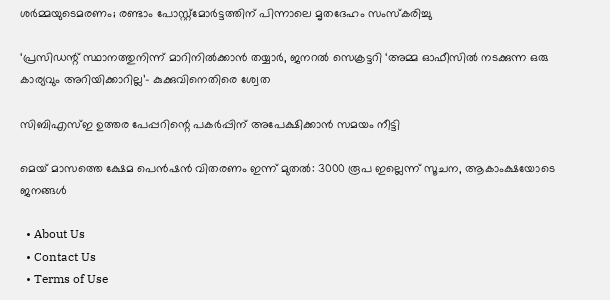ശർമ്മയുടെമരണം; രണ്ടാം പോസ്റ്റ്‌മോർട്ടത്തിന് പിന്നാലെ മൃതദേഹം സംസ്കരിച്ചു

‘പ്രസിഡന്റ് സ്ഥാനത്തുനിന്ന് മാറിനില്‍ക്കാന്‍ തയ്യാർ, ജനറൽ സെക്രട്ടറി ‘അമ്മ ഓഫീസിൽ നടക്കുന്ന ഒരു കാര്യവും അറിയിക്കാറില്ല’- കുക്കുവിനെതിരെ ശ്വേത

സിബിഎസ്ഇ ഉത്തര പേപ്പറിന്റെ പകർപ്പിന് അപേക്ഷിക്കാൻ സമയം നീട്ടി

മെയ് മാസത്തെ ക്ഷേമ പെൻഷൻ വിതരണം ഇന്ന് മുതൽ: 3000 രൂപ ഇല്ലെന്ന് സൂചന, ആകാംക്ഷയോടെ ജനങ്ങൾ

  • About Us
  • Contact Us
  • Terms of Use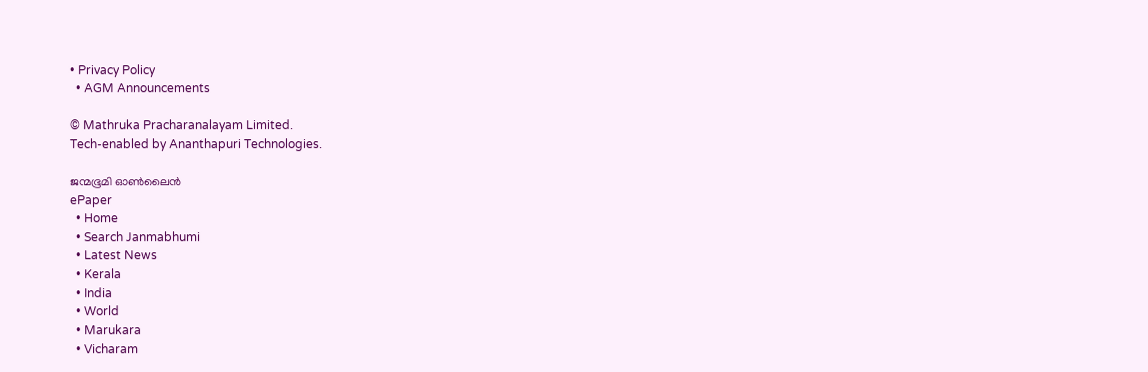• Privacy Policy
  • AGM Announcements

© Mathruka Pracharanalayam Limited.
Tech-enabled by Ananthapuri Technologies.

ജന്മഭൂമി ഓണ്‍ലൈന്‍
ePaper
  • Home
  • Search Janmabhumi
  • Latest News
  • Kerala
  • India
  • World
  • Marukara
  • Vicharam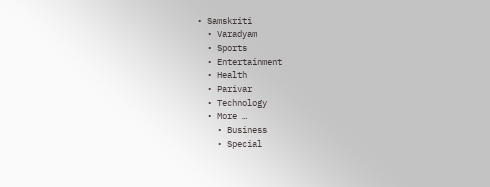• Samskriti
  • Varadyam
  • Sports
  • Entertainment
  • Health
  • Parivar
  • Technology
  • More …
    • Business
    • Special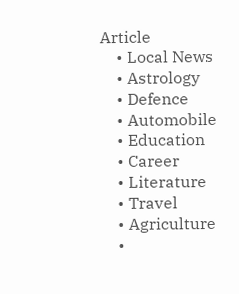Article
    • Local News
    • Astrology
    • Defence
    • Automobile
    • Education
    • Career
    • Literature
    • Travel
    • Agriculture
    •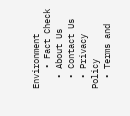Environment
    • Fact Check
  • About Us
  • Contact Us
  • Privacy Policy
  • Terms and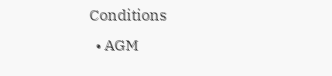Conditions
  • AGM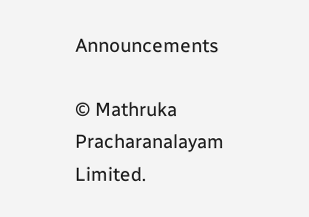Announcements

© Mathruka Pracharanalayam Limited.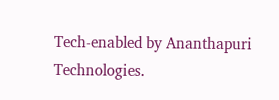Tech-enabled by Ananthapuri Technologies.